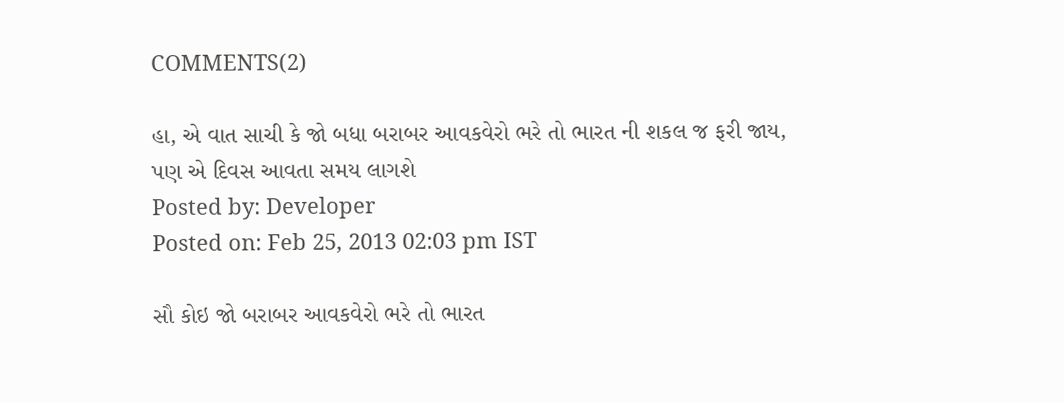COMMENTS(2)

હા, એ વાત સાચી કે જો બધા બરાબર આવકવેરો ભરે તો ભારત ની શકલ જ ફરી જાય,
પણ એ દિવસ આવતા સમય લાગશે
Posted by: Developer
Posted on: Feb 25, 2013 02:03 pm IST

સૌ કોઇ જો બરાબર આવકવેરો ભરે તો ભારત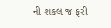ની શકલ જ ફરી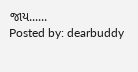જાય......
Posted by: dearbuddy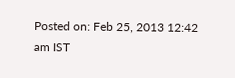Posted on: Feb 25, 2013 12:42 am IST